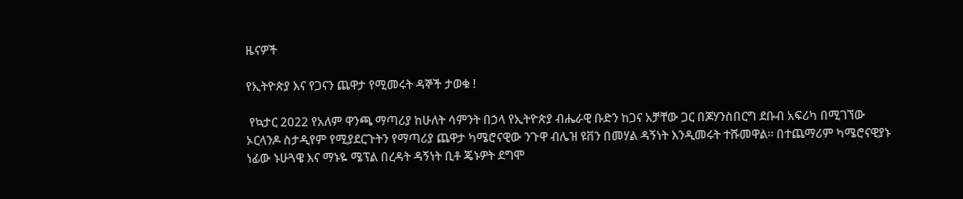ዜናዎች

የኢትዮጵያ እና የጋናን ጨዋታ የሚመሩት ዳኞች ታወቁ !

 የኳታር 2022 የአለም ዋንጫ ማጣሪያ ከሁለት ሳምንት በኃላ የኢትዮጵያ ብሔራዊ ቡድን ከጋና አቻቸው ጋር በጆሃንስበርግ ደቡብ አፍሪካ በሚገኘው ኦርላንዶ ስታዲየም የሚያደርጉትን የማጣሪያ ጨዋታ ካሜሮናዊው ንጉዋ ብሌዝ ዩቨን በመሃል ዳኝነት እንዲመሩት ተሹመዋል። በተጨማሪም ካሜሮናዊያኑ ነፊው ኑሁጓዌ እና ማኑዬ ሜፕል በረዳት ዳኝነት ቢቶ ጄኑዎት ደግሞ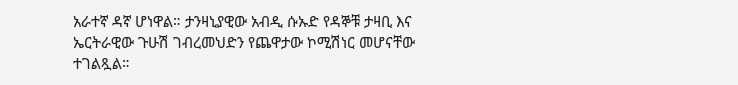አራተኛ ዳኛ ሆነዋል። ታንዛኒያዊው አብዲ ሱኡድ የዳኞቹ ታዛቢ እና ኤርትራዊው ጉሁሽ ገብረመህድን የጨዋታው ኮሚሽነር መሆናቸው ተገልጿል።